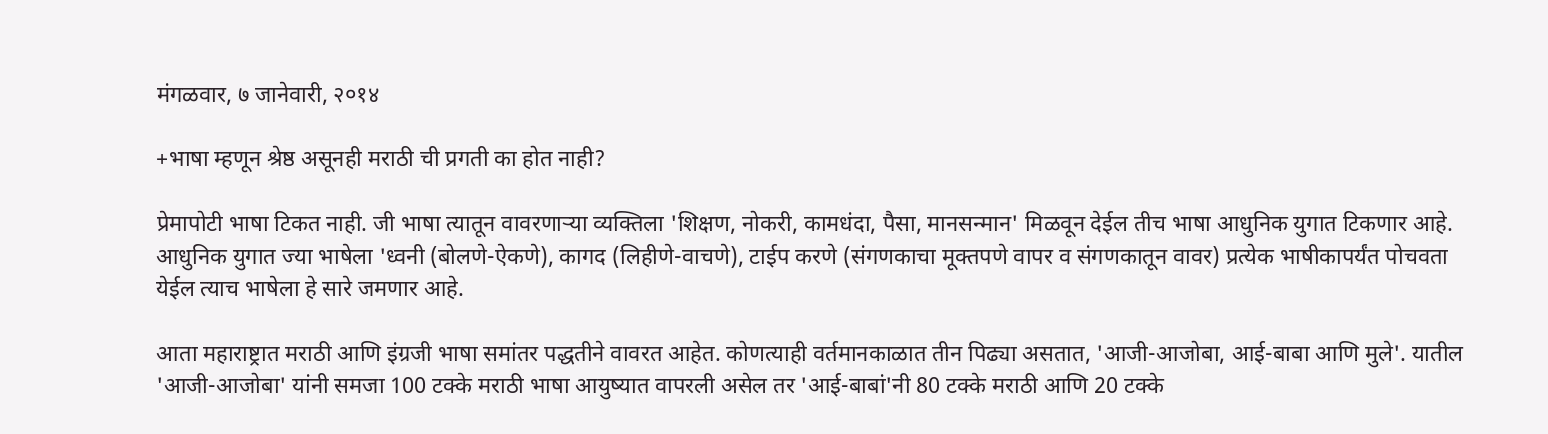मंगळवार, ७ जानेवारी, २०१४

+भाषा म्हणून श्रेष्ठ असूनही मराठी ची प्रगती का होत नाही?

प्रेमापोटी भाषा टिकत नाही. जी भाषा त्यातून वावरणार्‍या व्यक्तिला 'शिक्षण, नोकरी, कामधंदा, पैसा, मानसन्मान' मिळवून देईल तीच भाषा आधुनिक युगात टिकणार आहे. आधुनिक युगात ज्या भाषेला 'ध्वनी (बोलणे-ऐकणे), कागद (लिहीणे-वाचणे), टाईप करणे (संगणकाचा मूक्तपणे वापर व संगणकातून वावर) प्रत्येक भाषीकापर्यंत पोचवता येईल त्याच भाषेला हे सारे जमणार आहे.

आता महाराष्ट्रात मराठी आणि इंग्रजी भाषा समांतर पद्धतीने वावरत आहेत. कोणत्याही वर्तमानकाळात तीन पिढ्या असतात, 'आजी-आजोबा, आई-बाबा आणि मुले'. यातील 'आजी-आजोबा' यांनी समजा 100 टक्के मराठी भाषा आयुष्यात वापरली असेल तर 'आई-बाबां'नी 80 टक्के मराठी आणि 20 टक्के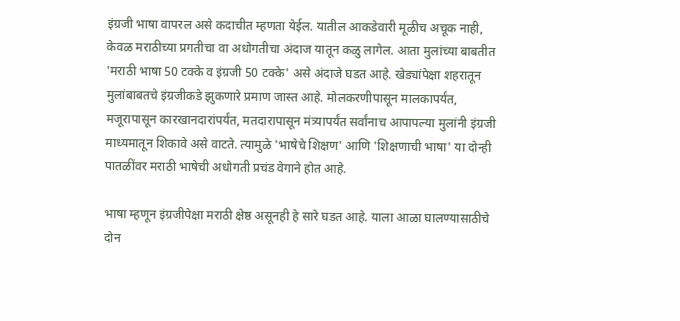इंग्रजी भाषा वापरल असे कदाचीत म्हणता येईल. यातील आकडेवारी मूळीच अचूक नाही, केवळ मराठीच्या प्रगतीचा वा अधोगतीचा अंदाज यातून कळु लागेल. आता मुलांच्या बाबतीत 'मराठी भाषा 50 टक्के व इंग्रजी 50 टक्के' असे अंदाजे घडत आहे. खेड्यांपेक्षा शहरातून मुलांबाबतचे इंग्रजीकडे झुकणारे प्रमाण जास्त आहे. मोलकरणीपासून मालकापर्यंत, मजूरापासून कारखानदारांपर्यंत, मतदारापासून मंत्र्यापर्यंत सर्वांनाच आपापल्या मुलांनी इंग्रजी माध्यमातून शिकावे असे वाटते. त्यामुळे 'भाषेचे शिक्षण' आणि 'शिक्षणाची भाषा' या दोन्ही पातळींवर मराठी भाषेची अधोगती प्रचंड वेगाने होत आहे.

भाषा म्हणून इंग्रजीपेक्षा मराठी क्षेष्ठ असूनही हे सारे घडत आहे. याला आळा घालण्यासाठीचे दोन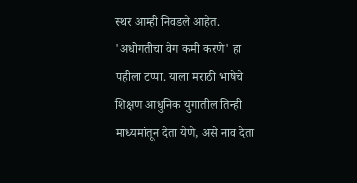स्थर आम्ही निवडले आहेत. 'अधोगतीचा वेग कमी करणे' हा पहीला टप्पा. याला मराठी भाषेचे शिक्षण आधुनिक युगातील तिन्ही माध्यमांतून देता येणे, असे नाव देता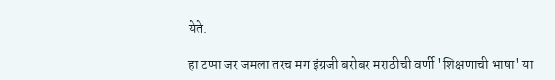येते.

हा टप्पा जर जमला तरच मग इंग्रजी बरोबर मराठीची वर्णी 'शिक्षणाची भाषा' या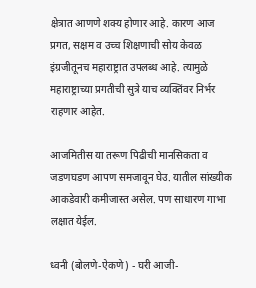क्षेत्रात आणणे शक्य होणार आहे. कारण आज प्रगत, सक्षम व उच्च शिक्षणाची सोय केवळ इंग्रजीतूनच महाराष्ट्रात उपलब्ध आहे. त्यामुळे महाराष्ट्राच्या प्रगतीची सुत्रे याच व्यक्तिंवर निर्भर राहणार आहेत.

आजमितीस या तरूण पिढीची मानसिकता व जडणघडण आपण समजावून घेउ. यातील सांख्यीक आकडेवारी कमीजास्त असेल. पण साधारण गाभा लक्षात येईल.

ध्वनी (बोलणे-ऐकणे) - घरी आजी-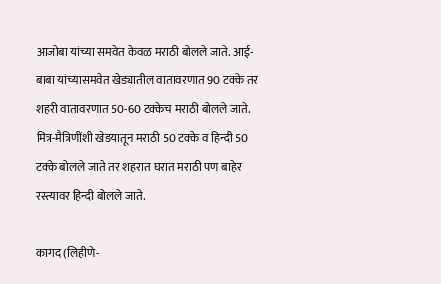आजोबा यांच्या समवेत केवळ मराठी बोलले जाते. आई-बाबा यांच्यासमवेत खेड्यातील वातावरणात 90 टक्के तर शहरी वातावरणात 50-60 टक्केच मराठी बोलले जाते. मित्र-मैत्रिणींशी खेडयातून मराठी 50 टक्के व हिन्दी 50 टक्के बोलले जाते तर शहरात घरात मराठी पण बाहेर रस्त्यावर हिन्दी बोलले जाते.

कागद (लिहीणे-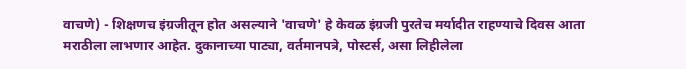वाचणे) - शिक्षणच इंग्रजीतून होत असल्याने 'वाचणे' हे केवळ इंग्रजी पुरतेच मर्यादीत राहण्याचे दिवस आता मराठीला लाभणार आहेत. दुकानाच्या पाट्या, वर्तमानपत्रे, पोस्टर्स, असा लिहीलेला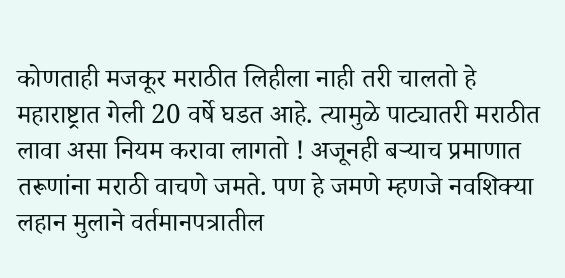कोणताही मजकूर मराठीत लिहीला नाही तरी चालतो हे महाराष्ट्रात गेली 20 वर्षे घडत आहे. त्यामुळे पाट्यातरी मराठीत लावा असा नियम करावा लागतो ! अजूनही बर्‍याच प्रमाणात तरूणांना मराठी वाचणे जमते. पण हे जमणे म्हणजे नवशिक्या लहान मुलाने वर्तमानपत्रातील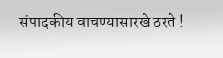संपादकीय वाचण्यासारखे ठरते !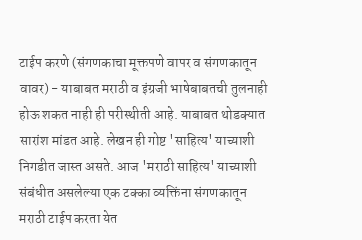टाईप करणे (संगणकाचा मूक्तपणे वापर व संगणकातून वावर) - याबाबत मराठी व इंग्रजी भाषेबाबतची तुलनाही होऊ शकत नाही ही परीस्थीती आहे. याबाबत थोडक्यात सारांश मांडत आहे. लेखन ही गोष्ट 'साहित्य' याच्याशी निगडीत जास्त असते. आज 'मराठी साहित्य' याच्याशी संबंधीत असलेल्या एक टक्का व्यक्तिंना संगणकातून मराठी टाईप करता येत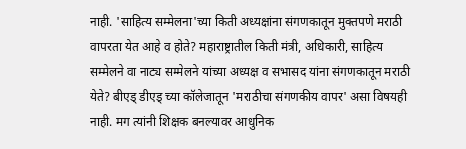नाही. 'साहित्य सम्मेलना'च्या किती अध्यक्षांना संगणकातून मुक्तपणे मराठी वापरता येत आहे व होते? महाराष्ट्रातील किती मंत्री, अधिकारी, साहित्य सम्मेलने वा नाट्य सम्मेलने यांच्या अध्यक्ष व सभासद यांना संगणकातून मराठी येते? बीएड् डीएड् च्या कॉलेजातून 'मराठीचा संगणकीय वापर' असा विषयही नाही. मग त्यांनी शिक्षक बनल्यावर आधुनिक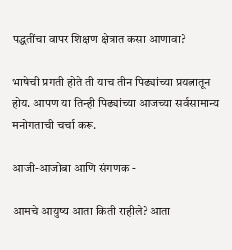पद्धतींचा वापर शिक्षण क्षेत्रात कसा आणावा?

भाषेची प्रगती होते ती याच तीन पिढ्यांच्या प्रयत्नातून होय. आपण या तिन्ही पिढ्यांच्या आजच्या सर्वसामान्य मनोगताची चर्चा करू.

आजी-आजोबा आणि संगणक -

आमचे आयुष्य आता किती राहीले? आता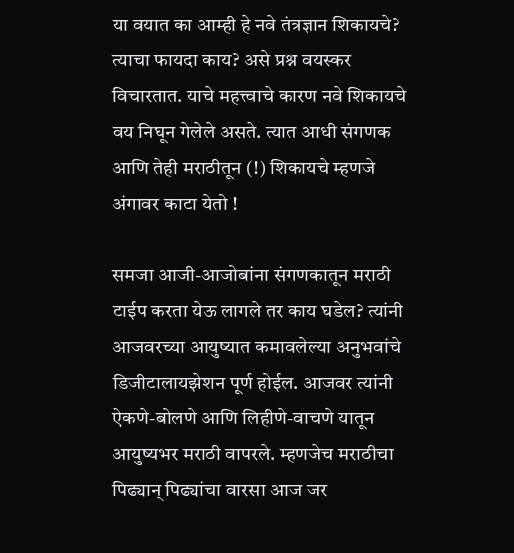या वयात का आम्ही हे नवे तंत्रज्ञान शिकायचे? त्याचा फायदा काय? असे प्रश्न वयस्कर विचारतात. याचे महत्त्वाचे कारण नवे शिकायचे वय निघून गेलेले असते. त्यात आधी संगणक आणि तेही मराठीतून (!) शिकायचे म्हणजे अंगावर काटा येतो !

समजा आजी-आजोबांना संगणकातून मराठी टाईप करता येऊ लागले तर काय घडेल? त्यांनी आजवरच्या आयुष्यात कमावलेल्या अनुभवांचे डिजीटालायझेशन पूर्ण होईल. आजवर त्यांनी ऐकणे-बोलणे आणि लिहीणे-वाचणे यातून आयुष्यभर मराठी वापरले. म्हणजेच मराठीचा पिढ्यान् पिढ्यांचा वारसा आज जर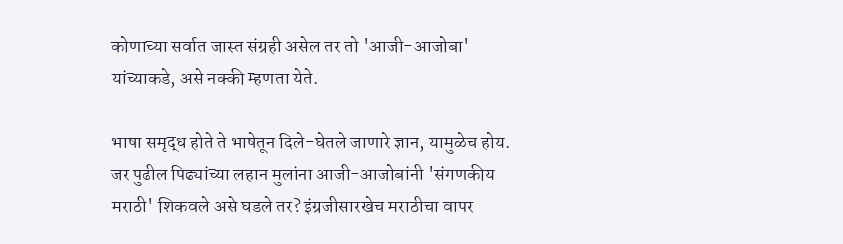कोणाच्या सर्वात जास्त संग्रही असेल तर तो 'आजी-आजोबा' यांच्याकडे, असे नक्की म्हणता येते.

भाषा समृद्ध होते ते भाषेतून दिले-घेतले जाणारे ज्ञान, यामुळेच होय. जर पुढील पिढ्यांच्या लहान मुलांना आजी-आजोबांनी 'संगणकीय मराठी' शिकवले असे घडले तर? इंग्रजीसारखेच मराठीचा वापर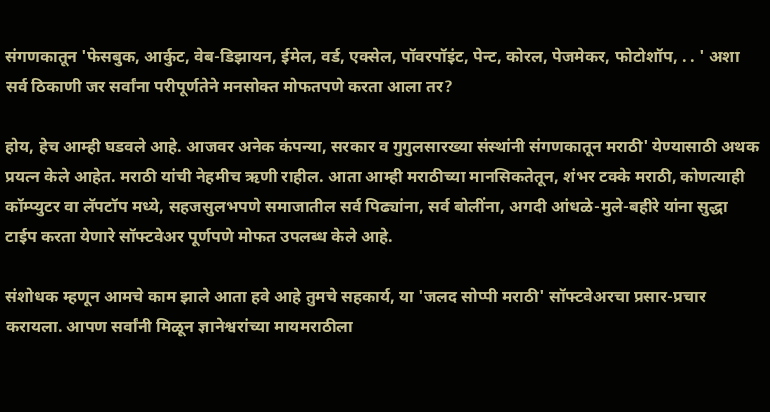संगणकातून 'फेसबुक, आर्कुट, वेब-डिझायन, ईमेल, वर्ड, एक्सेल, पॉवरपॉइंट, पेन्ट, कोरल, पेजमेकर, फोटोशॉप, . . ' अशा सर्व ठिकाणी जर सर्वांना परीपूर्णतेने मनसोक्त मोफतपणे करता आला तर?

होय, हेच आम्ही घडवले आहे. आजवर अनेक कंपन्या, सरकार व गुगुलसारख्या संस्थांनी संगणकातून मराठी' येण्यासाठी अथक प्रयत्न केले आहेत. मराठी यांची नेहमीच ऋणी राहील. आता आम्ही मराठीच्या मानसिकतेतून, शंभर टक्के मराठी, कोणत्याही कॉम्प्युटर वा लॅपटॉप मध्ये, सहजसुलभपणे समाजातील सर्व पिढ्यांना, सर्व बोलींना, अगदी आंधळे-मुले-बहीरे यांना सुद्धा टाईप करता येणारे सॉफ्टवेअर पूर्णपणे मोफत उपलब्ध केले आहे.

संशोधक म्हणून आमचे काम झाले आता हवे आहे तुमचे सहकार्य, या 'जलद सोप्पी मराठी' सॉफ्टवेअरचा प्रसार-प्रचार करायला. आपण सर्वांनी मिळून ज्ञानेश्वरांच्या मायमराठीला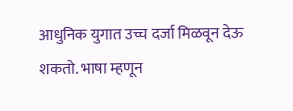आधुनिक युगात उच्च दर्जा मिळवून देऊ शकतो. भाषा म्हणून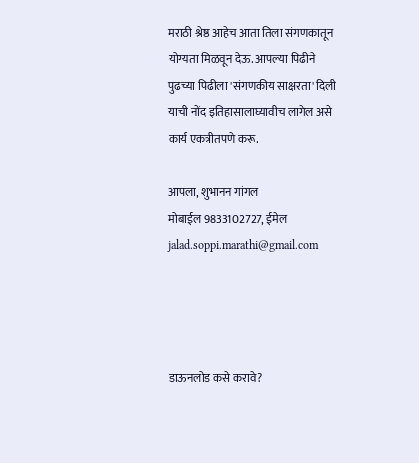मराठी श्रेष्ठ आहेच आता तिला संगणकातून योग्यता मिळवून देऊ. आपल्या पिढीने पुढच्या पिढीला 'संगणकीय साक्षरता' दिली याची नोंद इतिहासालाघ्यावीच लागेल असे कार्य एकत्रीतपणे करू.

आपला, शुभानन गांगल
मोबाईल 9833102727, ईमेल jalad.soppi.marathi@gmail.com




डाऊनलोड कसे करावे?